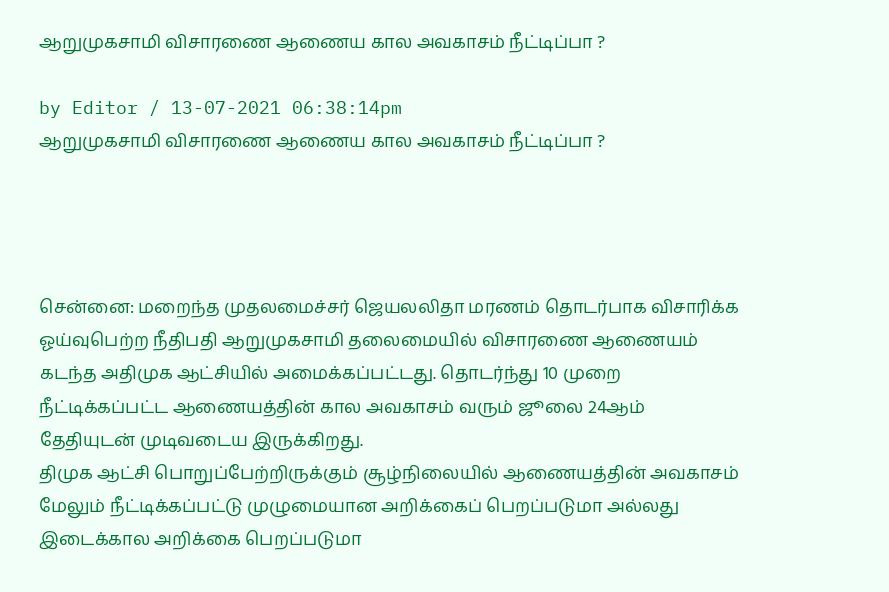ஆறுமுகசாமி விசாரணை ஆணைய கால அவகாசம் நீட்டிப்பா ?

by Editor / 13-07-2021 06:38:14pm
ஆறுமுகசாமி விசாரணை ஆணைய கால அவகாசம் நீட்டிப்பா ?




சென்னை: மறைந்த முதலமைச்சர் ஜெயலலிதா மரணம் தொடர்பாக விசாரிக்க ஓய்வுபெற்ற நீதிபதி ஆறுமுகசாமி தலைமையில் விசாரணை ஆணையம் கடந்த அதிமுக ஆட்சியில் அமைக்கப்பட்டது. தொடர்ந்து 10 முறை நீட்டிக்கப்பட்ட ஆணையத்தின் கால அவகாசம் வரும் ஜூலை 24ஆம் தேதியுடன் முடிவடைய இருக்கிறது.
திமுக ஆட்சி பொறுப்பேற்றிருக்கும் சூழ்நிலையில் ஆணையத்தின் அவகாசம் மேலும் நீட்டிக்கப்பட்டு முழுமையான அறிக்கைப் பெறப்படுமா அல்லது இடைக்கால அறிக்கை பெறப்படுமா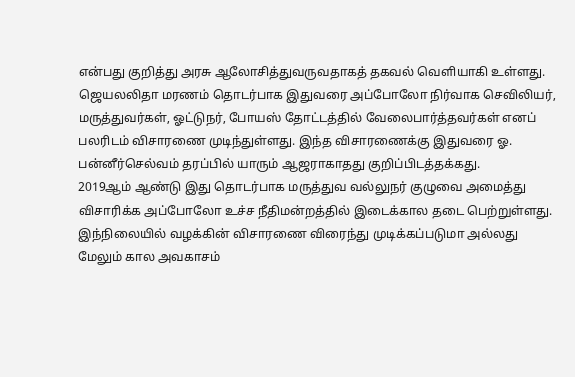என்பது குறித்து அரசு ஆலோசித்துவருவதாகத் தகவல் வெளியாகி உள்ளது.
ஜெயலலிதா மரணம் தொடர்பாக இதுவரை அப்போலோ நிர்வாக செவிலியர், மருத்துவர்கள், ஓட்டுநர், போயஸ் தோட்டத்தில் வேலைபார்த்தவர்கள் எனப் பலரிடம் விசாரணை முடிந்துள்ளது. இந்த விசாரணைக்கு இதுவரை ஓ. பன்னீர்செல்வம் தரப்பில் யாரும் ஆஜராகாதது குறிப்பிடத்தக்கது.
2019ஆம் ஆண்டு இது தொடர்பாக மருத்துவ வல்லுநர் குழுவை அமைத்து விசாரிக்க அப்போலோ உச்ச நீதிமன்றத்தில் இடைக்கால தடை பெற்றுள்ளது. இந்நிலையில் வழக்கின் விசாரணை விரைந்து முடிக்கப்படுமா அல்லது மேலும் கால அவகாசம்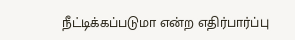நீட்டிக்கப்படுமா என்ற எதிர்பார்ப்பு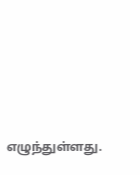எழுந்துள்ளது.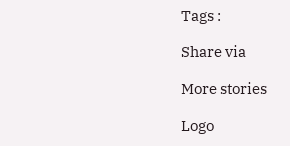Tags :

Share via

More stories

Logo